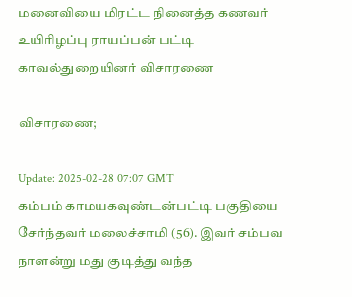மனைவியை மிரட்ட நினைத்த கணவர் உயிரிழப்பு ராயப்பன் பட்டி காவல்துறையினர் விசாரணை

விசாரணை;

Update: 2025-02-28 07:07 GMT
கம்பம் காமயகவுண்டன்பட்டி பகுதியை சேர்ந்தவர் மலைச்சாமி (56). இவர் சம்பவ நாளன்று மது குடித்து வந்த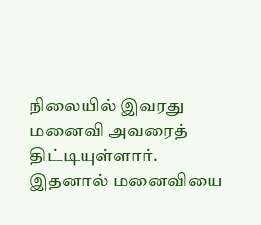நிலையில் இவரது மனைவி அவரைத் திட்டியுள்ளார். இதனால் மனைவியை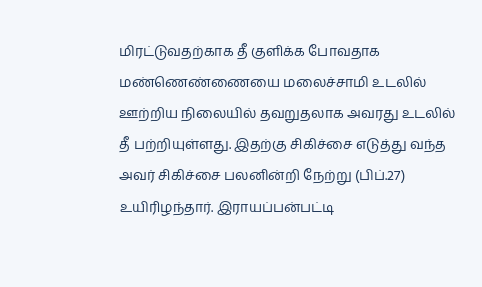மிரட்டுவதற்காக தீ குளிக்க போவதாக மண்ணெண்ணையை மலைச்சாமி உடலில் ஊற்றிய நிலையில் தவறுதலாக அவரது உடலில் தீ பற்றியுள்ளது. இதற்கு சிகிச்சை எடுத்து வந்த அவர் சிகிச்சை பலனின்றி நேற்று (பிப்.27) உயிரிழந்தார். இராயப்பன்பட்டி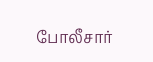போலீசார்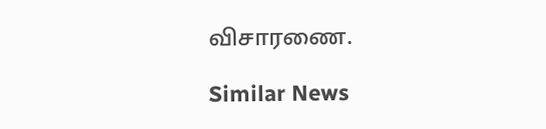விசாரணை.

Similar News